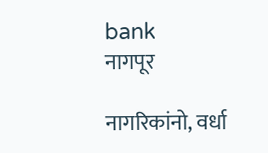bank
नागपूर

नागरिकांनो, वर्धा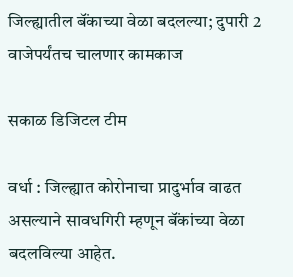जिल्ह्यातील बॅंकाच्या वेळा बदलल्या; दुपारी 2 वाजेपर्यंतच चालणार कामकाज

सकाळ डिजिटल टीम

वर्धा : जिल्ह्यात कोरोनाचा प्रादुर्भाव वाढत असल्याने सावधगिरी म्हणून बॅंकांच्या वेळा बदलविल्या आहेत.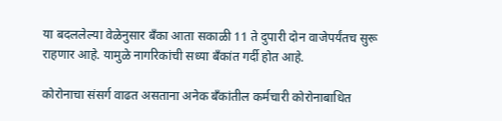या बदललेल्या वेळेनुसार बॅंका आता सकाळी 11 ते दुपारी दोन वाजेपर्यंतच सुरू राहणार आहे. यामुळे नागरिकांची सध्या बॅंकांत गर्दी होत आहे.

कोरोनाचा संसर्ग वाढत असताना अनेक बॅंकांतील कर्मचारी कोरोनाबाधित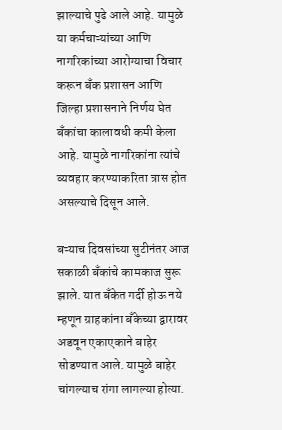झाल्याचे पुढे आले आहे. यामुळे या कर्मचाऱ्यांच्या आणि नागरिकांच्या आरोग्याचा विचार करून बॅंक प्रशासन आणि जिल्हा प्रशासनाने निर्णय घेत बॅंकांचा कालावधी कमी केला आहे. यामुळे नागरिकांना त्यांचे व्यवहार करण्याकरिता त्रास होत असल्याचे दिसून आले.

बऱ्याच दिवसांच्या सुटीनंतर आज सकाळी बॅंकांचे कामकाज सुरू झाले. यात बॅंकेत गर्दी होऊ नये म्हणून ग्राहकांना बॅंकेच्या द्वारावर अडवून एकाएकाने बाहेर सोडण्यात आले. यामुळे बाहेर चांगल्याच रांगा लागल्या होत्या.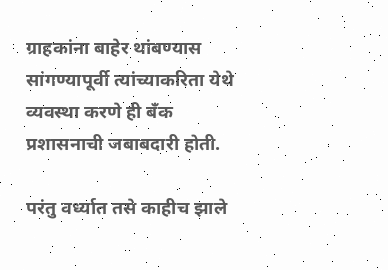ग्राहकांना बाहेर थांबण्यास सांगण्यापूर्वी त्यांच्याकरिता येथे व्यवस्था करणे ही बॅंक प्रशासनाची जबाबदारी होती.

परंतु वर्ध्यात तसे काहीच झाले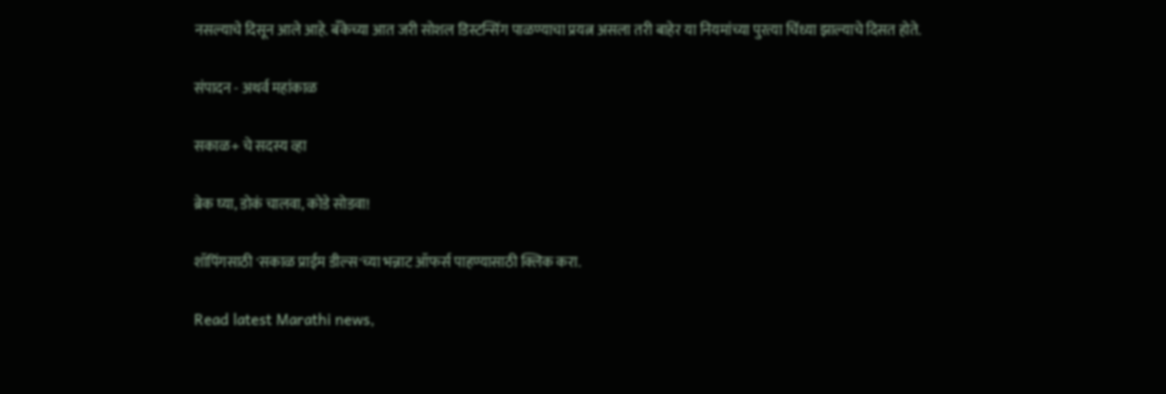नसल्याचे दिसून आले आहे. बॅंकेच्या आत जरी सोशल डिस्टन्सिंग पाळण्याचा प्रयत्न असला तरी बाहेर या नियमांच्या पुरत्या चिंध्या झाल्याचे दिसत होते.

संपादन - अथर्व महांकाळ

सकाळ+ चे सदस्य व्हा

ब्रेक घ्या, डोकं चालवा, कोडे सोडवा!

शॉपिंगसाठी 'सकाळ प्राईम डील्स'च्या भन्नाट ऑफर्स पाहण्यासाठी क्लिक करा.

Read latest Marathi news,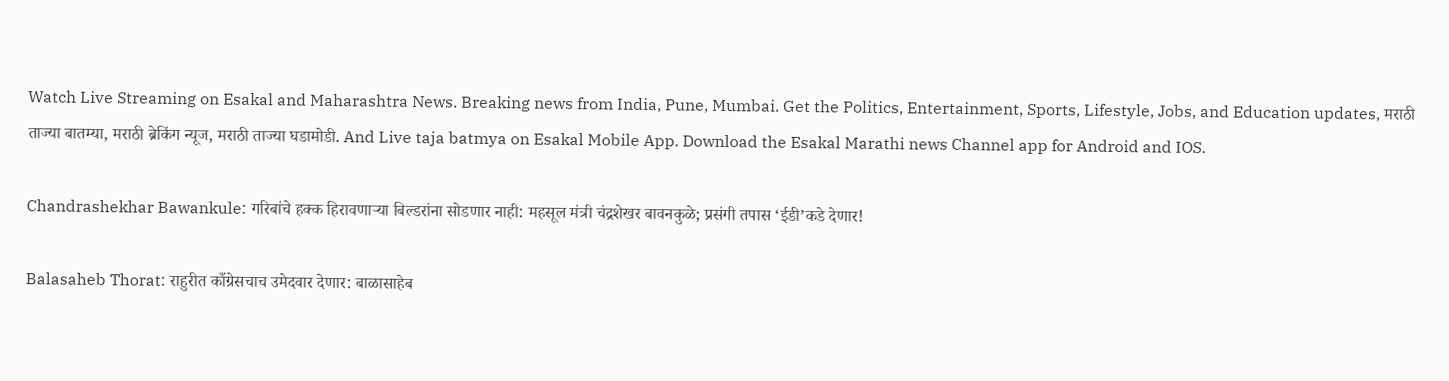Watch Live Streaming on Esakal and Maharashtra News. Breaking news from India, Pune, Mumbai. Get the Politics, Entertainment, Sports, Lifestyle, Jobs, and Education updates, मराठी ताज्या बातम्या, मराठी ब्रेकिंग न्यूज, मराठी ताज्या घडामोडी. And Live taja batmya on Esakal Mobile App. Download the Esakal Marathi news Channel app for Android and IOS.

Chandrashekhar Bawankule: गरिबांचे हक्क हिरावणाऱ्या बिल्डरांना सोडणार नाही: महसूल मंत्री चंद्रशेखर बावनकुळे; प्रसंगी तपास ‘ईडी’कडे देणार!

Balasaheb Thorat: राहुरीत काँग्रेसचाच उमेदवार देणार: बाळासाहेब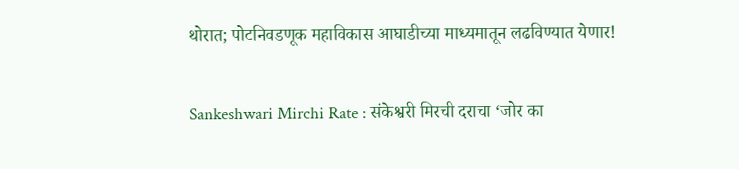थोरात; पोटनिवडणूक महाविकास आघाडीच्या माध्यमातून लढविण्यात येणार!

Sankeshwari Mirchi Rate : संकेश्वरी मिरची दराचा ‘जोर का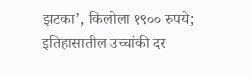झटका’, किलोला १९०० रुपये; इतिहासातील उच्चांकी दर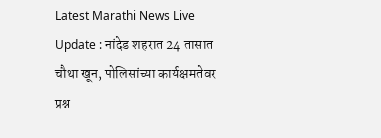Latest Marathi News Live Update : नांदेड शहरात 24 तासात चौथा खून, पोलिसांच्या कार्यक्षमतेवर प्रश्न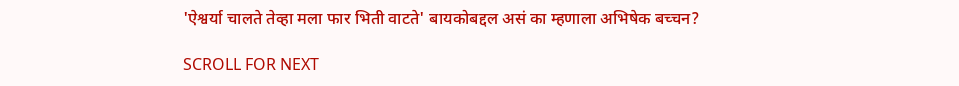'ऐश्वर्या चालते तेव्हा मला फार भिती वाटते' बायकोबद्दल असं का म्हणाला अभिषेक बच्चन?

SCROLL FOR NEXT